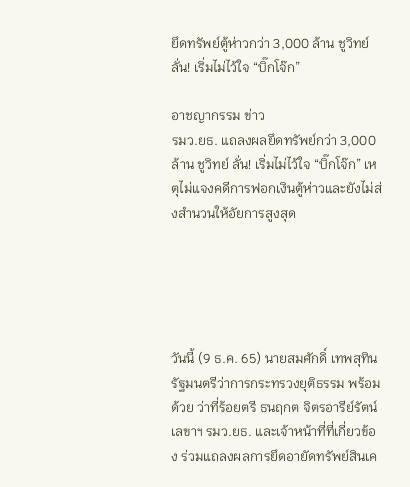ยึดทรัพย์ตู้ห่าวกว่า 3,000 ล้าน ชูวิทย์ ลั่น! เริ่มไม่ไว้ใจ “บิ๊กโจ๊ก”

อาชญากรรม ข่าว
รมว.ยธ. แถลงผลยึดทรัพย์กว่า 3,000 ล้าน ชูวิทย์ ลั่น! เริ่มไม่ไว้ใจ “บิ๊กโจ๊ก” เหตุไม่แจงคดีการฟอกเงินตู้ห่าวและยังไม่ส่งสํานวนให้อัยการสูงสุด





วันนี้ (9 ธ.ค. 65) นายสมศักดิ์ เทพสุทิน รัฐมนตรีว่าการกระทรวงยุติธรรม พร้อมด้วย ว่าที่ร้อยตรี ธนฤกต จิตรอารีย์รัตน์ เลขาฯ รมว.ยธ. และเจ้าหน้าที่ที่เกี่ยวข้อง ร่วมแถลงผลการยึดอายัดทรัพย์สินเค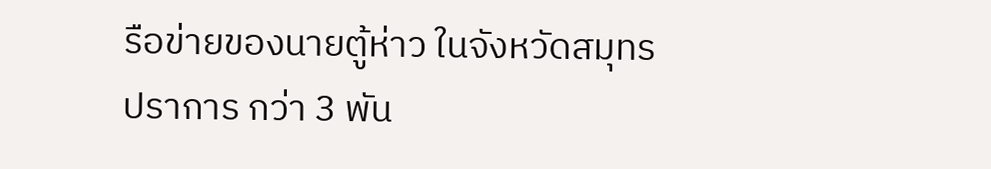รือข่ายของนายตู้ห่าว ในจังหวัดสมุทรปราการ กว่า 3 พัน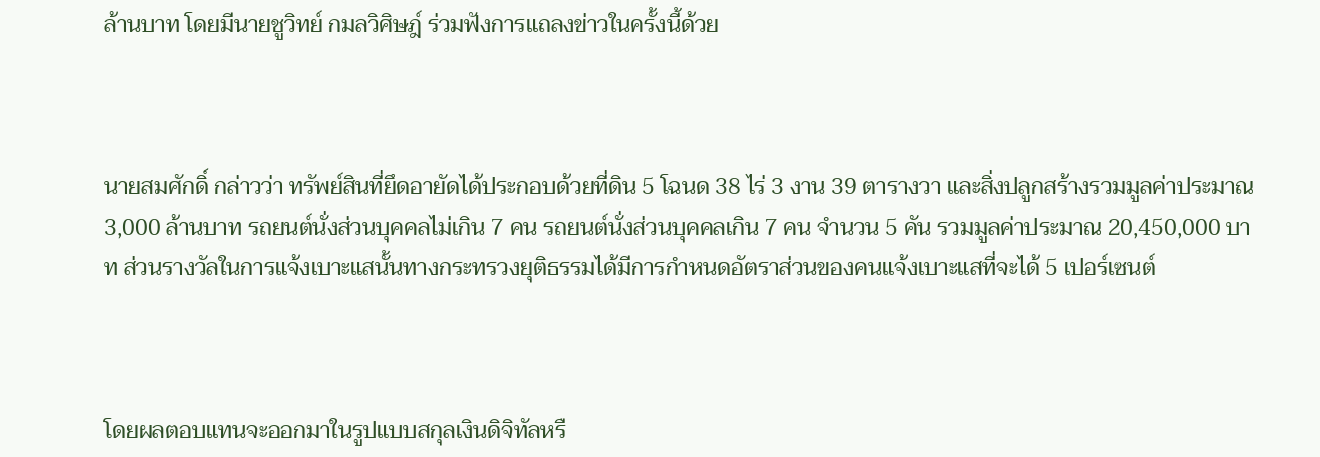ล้านบาท โดยมีนายชูวิทย์ กมลวิศิษฎ์ ร่วมฟังการแถลงข่าวในครั้งนี้ด้วย



นายสมศักดิ์ กล่าวว่า ทรัพย์สินที่ยึดอายัดได้ประกอบด้วยที่ดิน 5 โฉนด 38 ไร่ 3 งาน 39 ตารางวา และสิ่งปลูกสร้างรวมมูลค่าประมาณ 3,000 ล้านบาท รถยนต์นั่งส่วนบุคคลไม่เกิน 7 คน รถยนต์นั่งส่วนบุคคลเกิน 7 คน จํานวน 5 คัน รวมมูลค่าประมาณ 20,450,000 บาท ส่วนรางวัลในการแจ้งเบาะแสนั้นทางกระทรวงยุติธรรมได้มีการกำหนดอัตราส่วนของคนแจ้งเบาะแสที่จะได้ 5 เปอร์เซนต์



โดยผลตอบแทนจะออกมาในรูปแบบสกุลเงินดิจิทัลหรื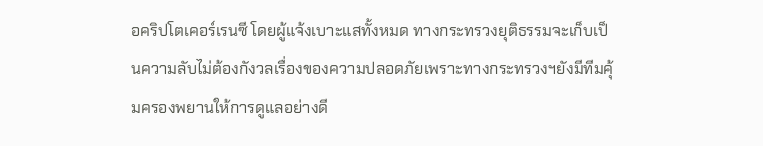อคริปโตเคอร์เรนซี โดยผู้แจ้งเบาะแสทั้งหมด ทางกระทรวงยุติธรรมจะเก็บเป็นความลับไม่ต้องกังวลเรื่องของความปลอดภัยเพราะทางกระทรวงฯยังมีทีมคุ้มครองพยานให้การดูแลอย่างดี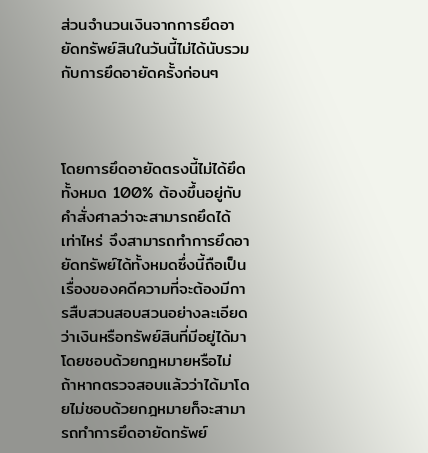ส่วนจํานวนเงินจากการยึดอายัดทรัพย์สินในวันนี้ไม่ได้นับรวมกับการยึดอายัดครั้งก่อนๆ



โดยการยึดอายัดตรงนี้ไม่ได้ยึดทั้งหมด 100% ต้องขึ้นอยู่กับคำสั่งศาลว่าจะสามารถยึดได้เท่าไหร่ จึงสามารถทำการยึดอายัดทรัพย์ได้ทั้งหมดซึ่งนี้ถือเป็นเรื่องของคดีความที่จะต้องมีการสืบสวนสอบสวนอย่างละเอียดว่าเงินหรือทรัพย์สินที่มีอยู่ได้มาโดยชอบด้วยกฎหมายหรือไม่ ถ้าหากตรวจสอบแล้วว่าได้มาโดยไม่ชอบด้วยกฎหมายก็จะสามารถทำการยึดอายัดทรัพย์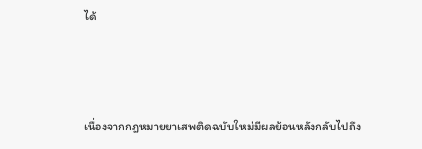ได้



เนื่องจากกฎหมายยาเสพติดฉบับใหม่มีผลย้อนหลังกลับไปถึง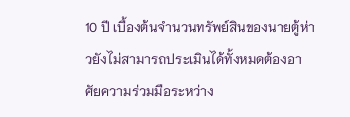10 ปี เบื้องต้นจำนวนทรัพย์สินของนายตู้ห่าวยังไม่สามารถประเมินได้ทั้งหมดต้องอาศัยความร่วมมือระหว่าง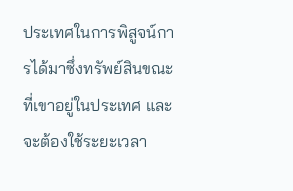ประเทศในการพิสูจน์การได้มาซึ่งทรัพย์สินขณะที่เขาอยู่ในประเทศ และจะต้องใช้ระยะเวลา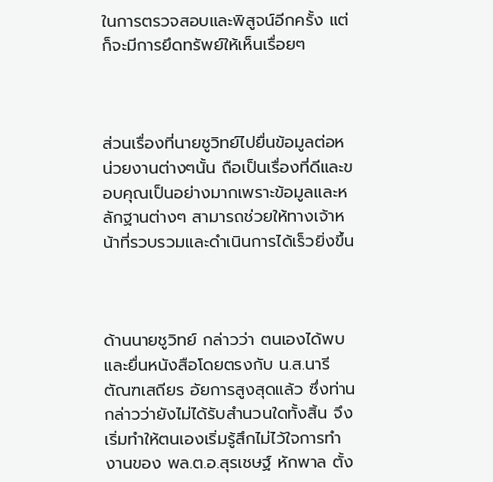ในการตรวจสอบและพิสูจน์อีกครั้ง แต่ก็จะมีการยึดทรัพย์ให้เห็นเรื่อยๆ



ส่วนเรื่องที่นายชูวิทย์ไปยื่นข้อมูลต่อหน่วยงานต่างๆนั้น ถือเป็นเรื่องที่ดีและขอบคุณเป็นอย่างมากเพราะข้อมูลและหลักฐานต่างๆ สามารถช่วยให้ทางเจ้าหน้าที่รวบรวมและดําเนินการได้เร็วยิ่งขึ้น



ด้านนายชูวิทย์ กล่าวว่า ตนเองได้พบและยื่นหนังสือโดยตรงกับ น.ส.นารี ตัณฑเสถียร อัยการสูงสุดแล้ว ซึ่งท่านกล่าวว่ายังไม่ได้รับสํานวนใดทั้งสิ้น จึงเริ่มทําให้ตนเองเริ่มรู้สึกไม่ไว้ใจการทํางานของ พล.ต.อ.สุรเชษฐ์ หักพาล ตั้ง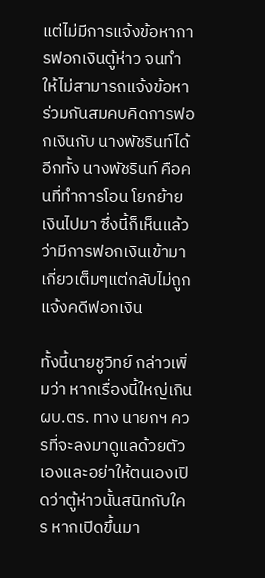แต่ไม่มีการแจ้งข้อหาการฟอกเงินตู้ห่าว จนทําให้ไม่สามารถแจ้งข้อหาร่วมกันสมคบคิดการฟอกเงินกับ นางพัชรินท์ได้ อีกทั้ง นางพัชรินท์ คือคนที่ทําการโอน โยกย้ายเงินไปมา ซึ่งนี้ก็เห็นแล้วว่ามีการฟอกเงินเข้ามาเกี่ยวเต็มๆแต่กลับไม่ถูกแจ้งคดีฟอกเงิน

ทั้งนี้นายชูวิทย์ กล่าวเพิ่มว่า หากเรื่องนี้ใหญ่เกิน ผบ.ตร. ทาง นายกฯ ควรที่จะลงมาดูแลด้วยตัวเองและอย่าให้ตนเองเปิดว่าตู้ห่าวนั้นสนิทกับใคร หากเปิดขึ้นมา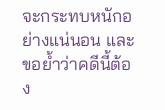จะกระทบหนักอย่างแน่นอน และขอยํ้าว่าคดีนี้ต้อง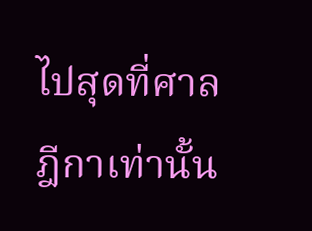ไปสุดที่ศาลฎีกาเท่านั้น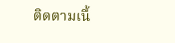ติดตามเนื้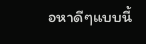อหาดีๆแบบนี้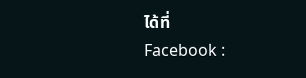ได้ที่
Facebook :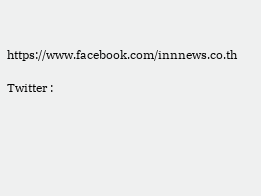https://www.facebook.com/innnews.co.th

Twitter :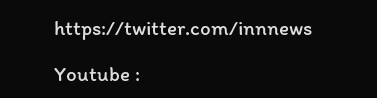https://twitter.com/innnews

Youtube :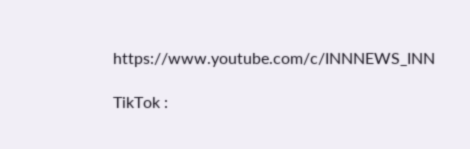https://www.youtube.com/c/INNNEWS_INN

TikTok :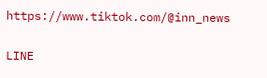https://www.tiktok.com/@inn_news

LINE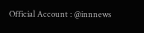Official Account : @innnews